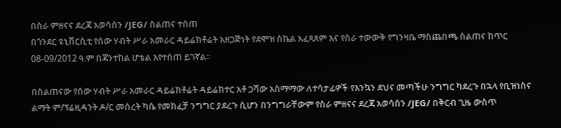በስራ ምዘናና ደረጃ አወሳሰን /JEG/ ስልጠና ተሰጠ
በጎንደር ዩኒቨርሲቲ የሰው ሃብት ሥራ አመራር ዳይሬክቶሬት አዘጋጅነት የደሞዝ ስኬል አፈጻጸም እና የስራ ተውውቅ የግንዛቤ ማስጨበጫ ስልጠና ከጥር 08-09/2012 ዓ.ም በጃንተከል ሆቴል እየተሰጠ ይገኛል፡፡

በስልጠናው የሰው ሃብት ሥራ አመራር ዳይሬክቶሬት ዳይሬክተር አቶ ጋሻው አስማማው ለተሳታፊዎች የእንኳን ደህና መጣችሁ ንግግር ካደረጉ በኋላ የቢዝነስና ልማት ም/ፕሬዚዳንት ዶ/ር መሰረት ካሴ የመክፈቻ ንግግር ያደረጉ ሲሆን በንግግራቸውም የስራ ምዘናና ደረጃ አወሳሰን /JEG/ በቅርብ ጊዜ ውስጥ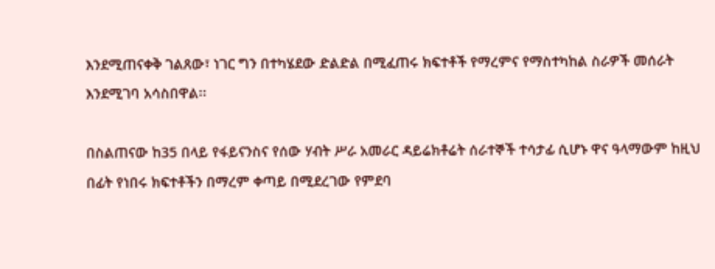እንደሚጠናቀቅ ገልጸው፣ ነገር ግን በተካሄደው ድልድል በሚፈጠሩ ክፍተቶች የማረምና የማስተካከል ስራዎች መሰራት እንደሚገባ አሳስበዋል፡፡

በስልጠናው ከ35 በላይ የፋይናንስና የሰው ሃብት ሥራ አመራር ዳይሬክቶሬት ሰራተኞች ተሳታፊ ሲሆኑ ዋና ዓላማውም ከዚህ በፊት የነበሩ ክፍተቶችን በማረም ቀጣይ በሚደረገው የምደባ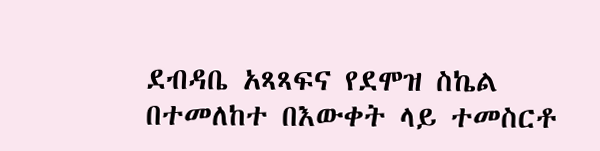ደብዳቤ አጻጻፍና የደሞዝ ስኬል በተመለከተ በእውቀት ላይ ተመስርቶ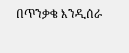በጥንቃቄ እንዲሰራ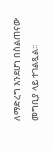ለማድረግ እንደሆነ በስልጠናው መግቢያ ላይ ተገልጿል፡፡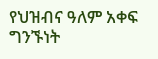የህዝብና ዓለም አቀፍ ግንኙነት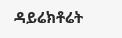ዳይሬክቶሬት